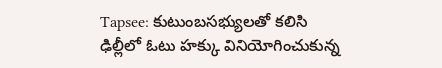Tapsee: కుటుంబసభ్యులతో కలిసి ఢిల్లీలో ఓటు హక్కు వినియోగించుకున్న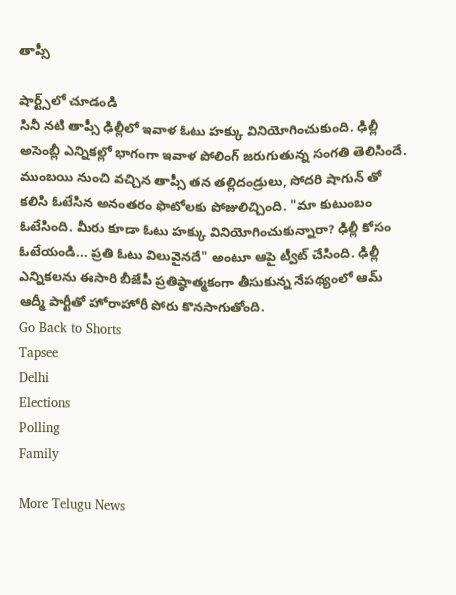తాప్సీ

షార్ట్స్‌లో చూడండి
సినీ నటి తాప్సీ ఢిల్లీలో ఇవాళ ఓటు హక్కు వినియోగించుకుంది. ఢిల్లీ అసెంబ్లీ ఎన్నికల్లో భాగంగా ఇవాళ పోలింగ్ జరుగుతున్న సంగతి తెలిసిందే. ముంబయి నుంచి వచ్చిన తాప్సీ తన తల్లిదండ్రులు, సోదరి షాగున్ తో కలిసి ఓటేసిన అనంతరం ఫొటోలకు పోజులిచ్చింది. "మా కుటుంబం ఓటేసింది. మీరు కూడా ఓటు హక్కు వినియోగించుకున్నారా? ఢిల్లీ కోసం ఓటేయండి... ప్రతి ఓటు విలువైనదే" అంటూ ఆపై ట్వీట్ చేసింది. ఢిల్లీ ఎన్నికలను ఈసారి బీజేపీ ప్రతిష్ఠాత్మకంగా తీసుకున్న నేపథ్యంలో ఆమ్ ఆద్మీ పార్టీతో హోరాహోరీ పోరు కొనసాగుతోంది.
Go Back to Shorts
Tapsee
Delhi
Elections
Polling
Family

More Telugu News